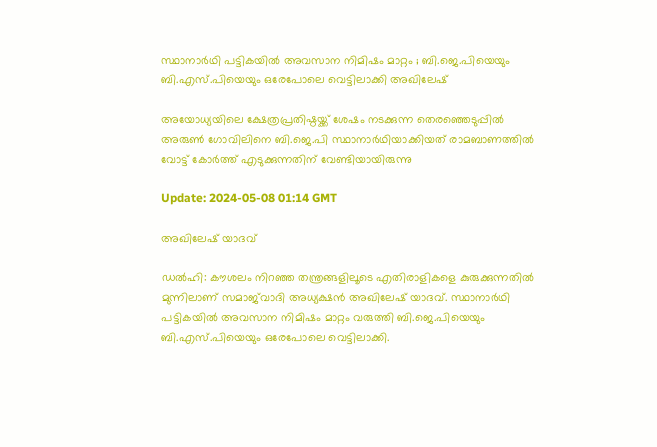സ്ഥാനാർഥി പട്ടികയിൽ അവസാന നിമിഷം മാറ്റം ; ബി.ജെ.പിയെയും ബി.എസ്.പിയെയും ഒരേപോലെ വെട്ടിലാക്കി അഖിലേഷ്

അയോധ്യയിലെ ക്ഷേത്രപ്രതിഷ്ഠയ്ക്ക് ശേഷം നടക്കുന്ന തെരഞ്ഞെടുപ്പിൽ അരുൺ ഗോവിലിനെ ബി.ജെ.പി സ്ഥാനാർഥിയാക്കിയത് രാമബാണത്തിൽ വോട്ട് കോർത്ത് എടുക്കുന്നതിന് വേണ്ടിയായിരുന്നു

Update: 2024-05-08 01:14 GMT

അഖിലേഷ് യാദവ്

ഡല്‍ഹി: കൗശലം നിറഞ്ഞ തന്ത്രങ്ങളിലൂടെ എതിരാളികളെ കുരുക്കുന്നതിൽ മുന്നിലാണ് സമാജ്‍വാദി അധ്യക്ഷൻ അഖിലേഷ് യാദവ്. സ്ഥാനാർഥി പട്ടികയിൽ അവസാന നിമിഷം മാറ്റം വരുത്തി ബി.ജെ.പിയെയും ബി.എസ്.പിയെയും ഒരേപോലെ വെട്ടിലാക്കി.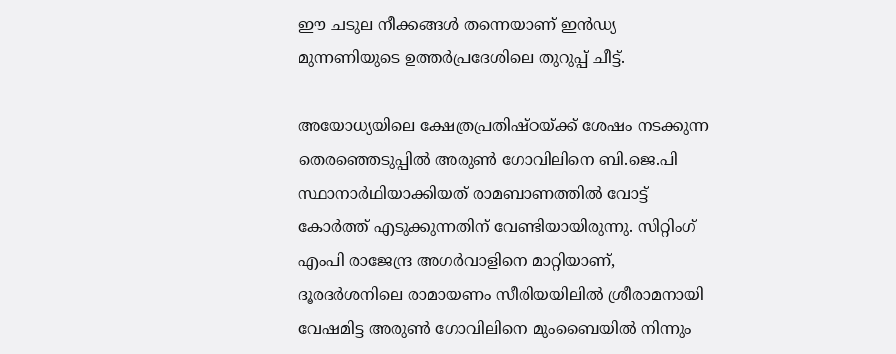ഈ ചടുല നീക്കങ്ങൾ തന്നെയാണ് ഇൻഡ്യ മുന്നണിയുടെ ഉത്തർപ്രദേശിലെ തുറുപ്പ് ചീട്ട്.

അയോധ്യയിലെ ക്ഷേത്രപ്രതിഷ്ഠയ്ക്ക് ശേഷം നടക്കുന്ന തെരഞ്ഞെടുപ്പിൽ അരുൺ ഗോവിലിനെ ബി.ജെ.പി സ്ഥാനാർഥിയാക്കിയത് രാമബാണത്തിൽ വോട്ട് കോർത്ത് എടുക്കുന്നതിന് വേണ്ടിയായിരുന്നു. സിറ്റിംഗ് എംപി രാജേന്ദ്ര അഗർവാളിനെ മാറ്റിയാണ്, ദൂരദർശനിലെ രാമായണം സീരിയയിലിൽ ശ്രീരാമനായി വേഷമിട്ട അരുൺ ഗോവിലിനെ മുംബൈയിൽ നിന്നും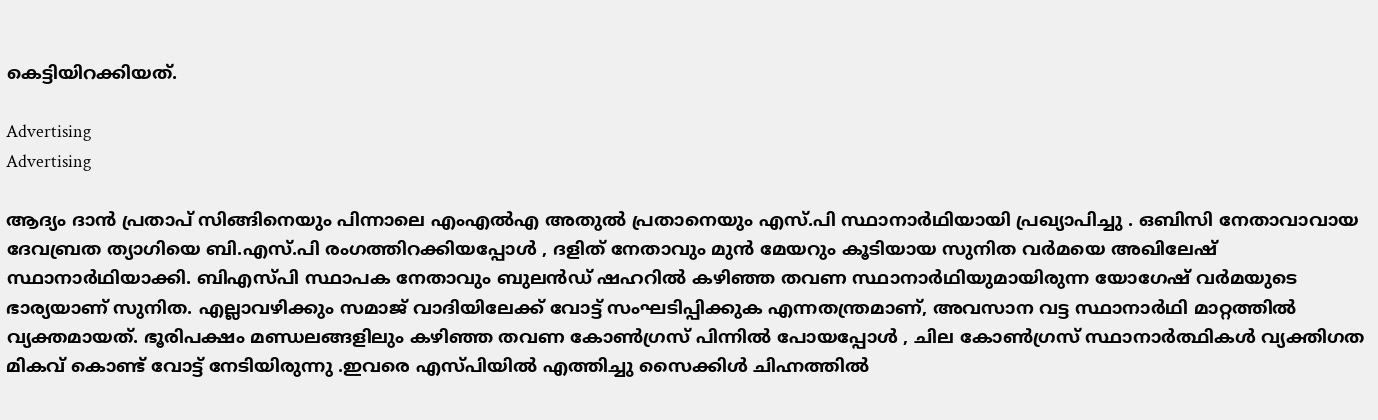കെട്ടിയിറക്കിയത്.

Advertising
Advertising

ആദ്യം ദാൻ പ്രതാപ് സിങ്ങിനെയും പിന്നാലെ എംഎൽഎ അതുൽ പ്രതാനെയും എസ്.പി സ്ഥാനാർഥിയായി പ്രഖ്യാപിച്ചു . ഒബിസി നേതാവാവായ ദേവബ്രത ത്യാഗിയെ ബി.എസ്.പി രംഗത്തിറക്കിയപ്പോൾ , ദളിത് നേതാവും മുൻ മേയറും കൂടിയായ സുനിത വർമയെ അഖിലേഷ് സ്ഥാനാർഥിയാക്കി. ബിഎസ്പി സ്ഥാപക നേതാവും ബുലൻഡ് ഷഹറിൽ കഴിഞ്ഞ തവണ സ്ഥാനാര്‍ഥിയുമായിരുന്ന യോഗേഷ് വർമയുടെ ഭാര്യയാണ് സുനിത. എല്ലാവഴിക്കും സമാജ് വാദിയിലേക്ക് വോട്ട് സംഘടിപ്പിക്കുക എന്നതന്ത്രമാണ്, അവസാന വട്ട സ്ഥാനാർഥി മാറ്റത്തിൽ വ്യക്തമായത്. ഭൂരിപക്ഷം മണ്ഡലങ്ങളിലും കഴിഞ്ഞ തവണ കോൺഗ്രസ് പിന്നിൽ പോയപ്പോൾ , ചില കോൺഗ്രസ് സ്ഥാനാർത്ഥികൾ വ്യക്തിഗത മികവ് കൊണ്ട് വോട്ട് നേടിയിരുന്നു .ഇവരെ എസ്പിയിൽ എത്തിച്ചു സൈക്കിൾ ചിഹ്നത്തിൽ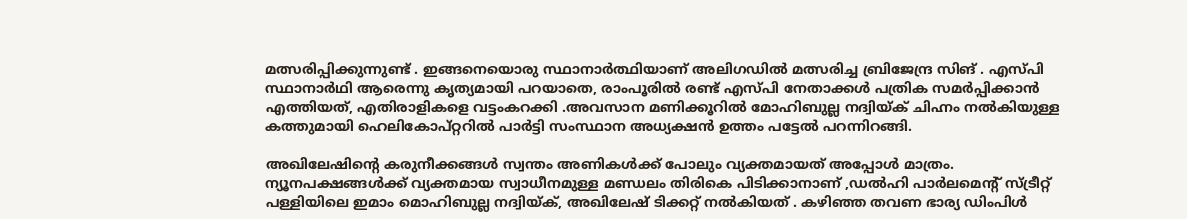മത്സരിപ്പിക്കുന്നുണ്ട് . ഇങ്ങനെയൊരു സ്ഥാനാർത്ഥിയാണ് അലിഗഡിൽ മത്സരിച്ച ബ്രിജേന്ദ്ര സിങ് . എസ്പി സ്ഥാനാർഥി ആരെന്നു കൃത്യമായി പറയാതെ, രാംപൂരിൽ രണ്ട് എസ്പി നേതാക്കൾ പത്രിക സമർപ്പിക്കാൻ എത്തിയത്, എതിരാളികളെ വട്ടംകറക്കി .അവസാന മണിക്കൂറിൽ മോഹിബുല്ല നദ്വിയ്ക് ചിഹ്നം നൽകിയുള്ള കത്തുമായി ഹെലികോപ്റ്ററിൽ പാർട്ടി സംസ്ഥാന അധ്യക്ഷൻ ഉത്തം പട്ടേൽ പറന്നിറങ്ങി.

അഖിലേഷിന്‍റെ കരുനീക്കങ്ങൾ സ്വന്തം അണികൾക്ക് പോലും വ്യക്തമായത് അപ്പോൾ മാത്രം. ന്യൂനപക്ഷങ്ങൾക്ക് വ്യക്തമായ സ്വാധീനമുള്ള മണ്ഡലം തിരികെ പിടിക്കാനാണ് ,ഡൽഹി പാർലമെന്‍റ് സ്ട്രീറ്റ് പള്ളിയിലെ ഇമാം മൊഹിബുല്ല നദ്വിയ്ക്, അഖിലേഷ് ടിക്കറ്റ് നൽകിയത് . കഴിഞ്ഞ തവണ ഭാര്യ ഡിംപിൾ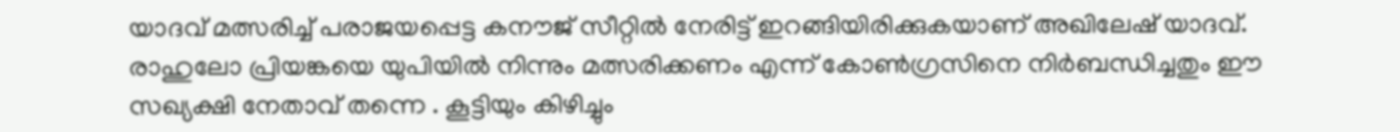യാദവ് മത്സരിച്ച് പരാജയപ്പെട്ട കനൗജ് സീറ്റിൽ നേരിട്ട് ഇറങ്ങിയിരിക്കുകയാണ് അഖിലേഷ് യാദവ്. രാഹുലോ പ്രിയങ്കയെ യുപിയിൽ നിന്നും മത്സരിക്കണം എന്ന് കോൺഗ്രസിനെ നിര്‍ബന്ധിച്ചതും ഈ സഖ്യക്ഷി നേതാവ് തന്നെ . കൂട്ടിയും കിഴിച്ചും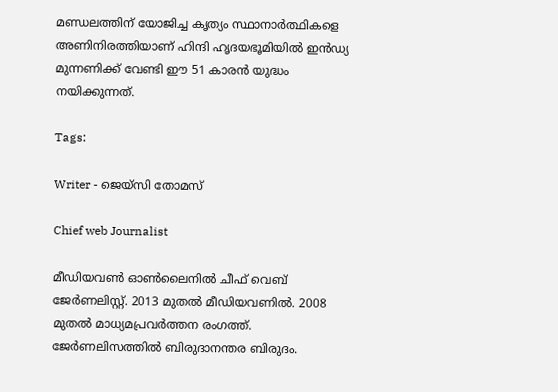മണ്ഡലത്തിന് യോജിച്ച കൃത്യം സ്ഥാനാർത്ഥികളെ അണിനിരത്തിയാണ് ഹിന്ദി ഹൃദയഭൂമിയിൽ ഇൻഡ്യ മുന്നണിക്ക് വേണ്ടി ഈ 51 കാരൻ യുദ്ധം നയിക്കുന്നത്.

Tags:

Writer - ജെയ്സി തോമസ്

Chief web Journalist

മീഡിയവൺ ഓൺലൈനിൽ ചീഫ് വെബ് ജേർണലിസ്റ്റ്. 2013 മുതൽ മീഡിയവണിൽ. 2008 മുതൽ മാധ്യമപ്രവർത്തന രംഗത്ത്. ജേർണലിസത്തിൽ ബിരുദാനന്തര ബിരുദം.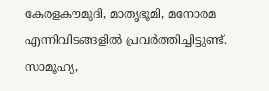കേരളകൗമുദി, മാതൃഭൂമി, മനോരമ എന്നിവിടങ്ങളിൽ പ്രവർത്തിച്ചിട്ടുണ്ട്. സാമൂഹ്യ,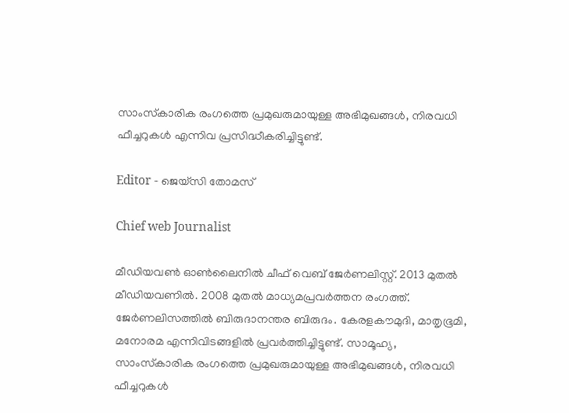സാംസ്‌കാരിക രംഗത്തെ പ്രമുഖരുമായുള്ള അഭിമുഖങ്ങൾ, നിരവധി ഫീച്ചറുകൾ എന്നിവ പ്രസിദ്ധീകരിച്ചിട്ടുണ്ട്.

Editor - ജെയ്സി തോമസ്

Chief web Journalist

മീഡിയവൺ ഓൺലൈനിൽ ചീഫ് വെബ് ജേർണലിസ്റ്റ്. 2013 മുതൽ മീഡിയവണിൽ. 2008 മുതൽ മാധ്യമപ്രവർത്തന രംഗത്ത്. ജേർണലിസത്തിൽ ബിരുദാനന്തര ബിരുദം. കേരളകൗമുദി, മാതൃഭൂമി, മനോരമ എന്നിവിടങ്ങളിൽ പ്രവർത്തിച്ചിട്ടുണ്ട്. സാമൂഹ്യ, സാംസ്‌കാരിക രംഗത്തെ പ്രമുഖരുമായുള്ള അഭിമുഖങ്ങൾ, നിരവധി ഫീച്ചറുകൾ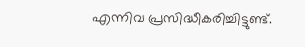എന്നിവ പ്രസിദ്ധീകരിച്ചിട്ടുണ്ട്.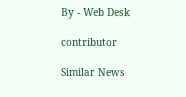By - Web Desk

contributor

Similar News